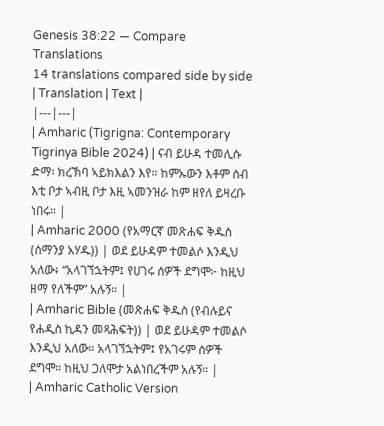Genesis 38:22 — Compare Translations
14 translations compared side by side
| Translation | Text |
|---|---|
| Amharic (Tigrigna: Contemporary Tigrinya Bible 2024) | ናብ ይሁዳ ተመሊሱ ድማ፡ ክረኽባ ኣይክእልን እየ። ከምኡውን እቶም ሰብ እቲ ቦታ ኣብዚ ቦታ እዚ ኣመንዝራ ከም ዘየለ ይዛረቡ ነበሩ። |
| Amharic 2000 (የአማርኛ መጽሐፍ ቅዱስ (ሰማንያ አሃዱ)) | ወደ ይሁዳም ተመልሶ እንዲህ አለው፥ “አላገኘኋትም፤ የሀገሩ ሰዎች ደግሞ፦ ከዚህ ዘማ የለችም” አሉኝ። |
| Amharic Bible (መጽሐፍ ቅዱስ (የብሉይና የሐዲስ ኪዳን መጻሕፍት)) | ወደ ይሁዳም ተመልሶ እንዲህ አለው። አላገኘኋትም፤ የአገሩም ሰዎች ደግሞ። ከዚህ ጋለሞታ አልነበረችም አሉኝ። |
| Amharic Catholic Version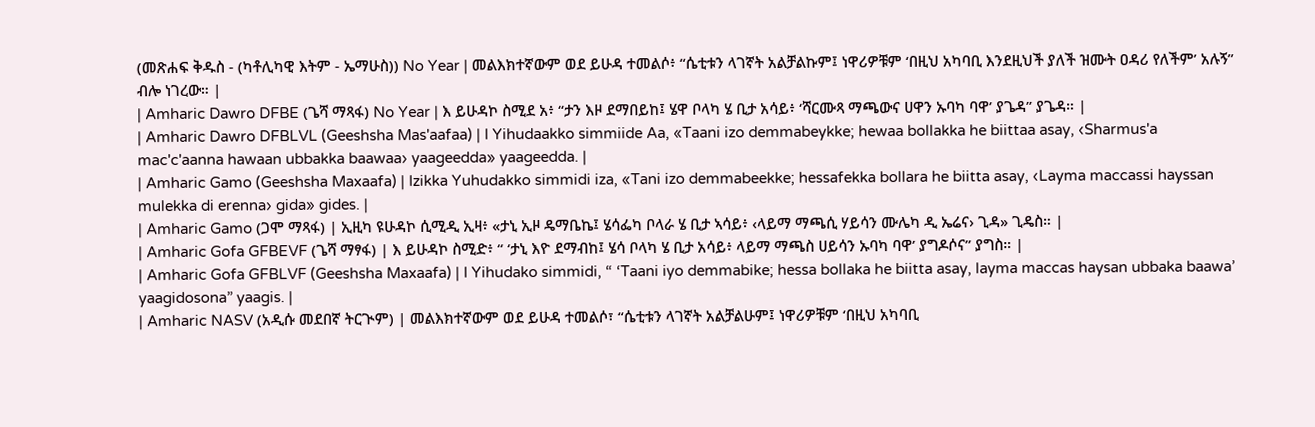(መጽሐፍ ቅዱስ - (ካቶሊካዊ እትም - ኤማሁስ)) No Year | መልእክተኛውም ወደ ይሁዳ ተመልሶ፥ “ሴቲቱን ላገኛት አልቻልኩም፤ ነዋሪዎቹም ‘በዚህ አካባቢ እንደዚህች ያለች ዝሙት ዐዳሪ የለችም’ አሉኝ” ብሎ ነገረው። |
| Amharic Dawro DFBE (ጌሻ ማጻፋ) No Year | እ ይሁዳኮ ስሚደ አ፥ “ታን እዞ ደማበይከ፤ ሄዋ ቦላካ ሄ ቢታ አሳይ፥ ‘ሻርሙጻ ማጫውና ሀዋን ኡባካ ባዋ’ ያጌዳ” ያጌዳ። |
| Amharic Dawro DFBLVL (Geeshsha Mas'aafaa) | I Yihudaakko simmiide Aa, «Taani izo demmabeykke; hewaa bollakka he biittaa asay, ‹Sharmus'a mac'c'aanna hawaan ubbakka baawaa› yaageedda» yaageedda. |
| Amharic Gamo (Geeshsha Maxaafa) | Izikka Yuhudakko simmidi iza, «Tani izo demmabeekke; hessafekka bollara he biitta asay, ‹Layma maccassi hayssan mulekka di erenna› gida» gides. |
| Amharic Gamo (ጋሞ ማጻፋ) | ኢዚካ ዩሁዳኮ ሲሚዲ ኢዛ፥ «ታኒ ኢዞ ዴማቤኬ፤ ሄሳፌካ ቦላራ ሄ ቢታ ኣሳይ፥ ‹ላይማ ማጫሲ ሃይሳን ሙሌካ ዲ ኤሬና› ጊዳ» ጊዴስ። |
| Amharic Gofa GFBEVF (ጌሻ ማፃፋ) | እ ይሁዳኮ ስሚድ፥ “ ‘ታኒ እዮ ደማብከ፤ ሄሳ ቦላካ ሄ ቢታ አሳይ፥ ላይማ ማጫስ ሀይሳን ኡባካ ባዋ’ ያግዶሶና” ያግስ። |
| Amharic Gofa GFBLVF (Geeshsha Maxaafa) | I Yihudako simmidi, “ ‘Taani iyo demmabike; hessa bollaka he biitta asay, layma maccas haysan ubbaka baawa’ yaagidosona” yaagis. |
| Amharic NASV (አዲሱ መደበኛ ትርጒም) | መልእክተኛውም ወደ ይሁዳ ተመልሶ፣ “ሴቲቱን ላገኛት አልቻልሁም፤ ነዋሪዎቹም ‘በዚህ አካባቢ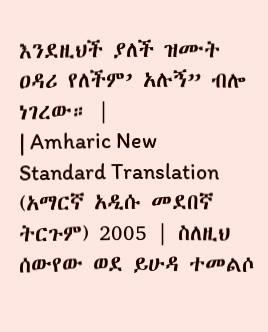እንደዚህች ያለች ዝሙት ዐዳሪ የለችም’ አሉኝ” ብሎ ነገረው። |
| Amharic New Standard Translation (አማርኛ አዲሱ መደበኛ ትርጉም) 2005 | ስለዚህ ሰውየው ወደ ይሁዳ ተመልሶ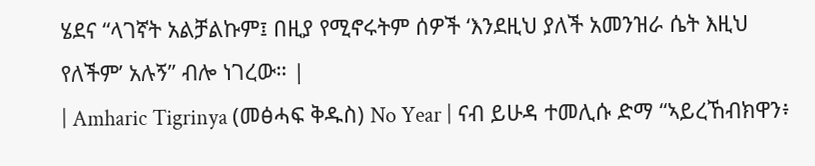ሄደና “ላገኛት አልቻልኩም፤ በዚያ የሚኖሩትም ሰዎች ‘እንደዚህ ያለች አመንዝራ ሴት እዚህ የለችም’ አሉኝ” ብሎ ነገረው። |
| Amharic Tigrinya (መፅሓፍ ቅዱስ) No Year | ናብ ይሁዳ ተመሊሱ ድማ “ኣይረኸብክዋን፥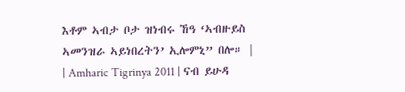እቶም ኣብታ ቦታ ዝነብሩ ኸዓ ‘ኣብዙይስ ኣመንዝራ ኣይነበረትን’ ኢሎምኒ” በሎ። |
| Amharic Tigrinya 2011 | ናብ ይሁዳ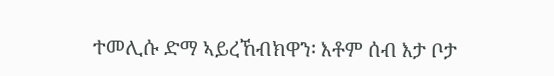ተመሊሱ ድማ ኣይረኸብክዋን፡ እቶም ሰብ እታ ቦታ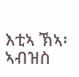እቲኣ ኽኣ፡ ኣብዝስ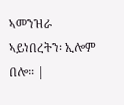ኣመንዝራ ኣይነበረትን፡ ኢሎም በሎ። |